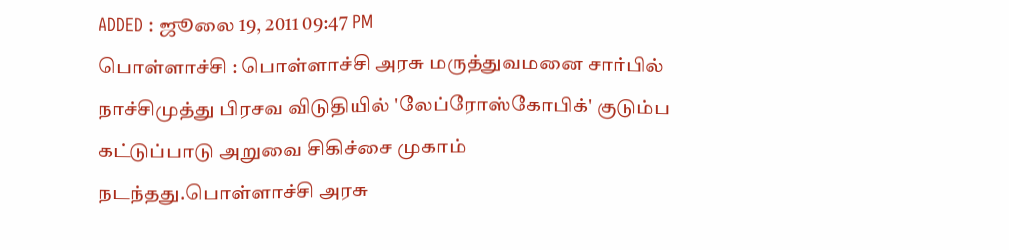ADDED : ஜூலை 19, 2011 09:47 PM
பொள்ளாச்சி : பொள்ளாச்சி அரசு மருத்துவமனை சார்பில் நாச்சிமுத்து பிரசவ விடுதியில் 'லேப்ரோஸ்கோபிக்' குடும்ப கட்டுப்பாடு அறுவை சிகிச்சை முகாம் நடந்தது.பொள்ளாச்சி அரசு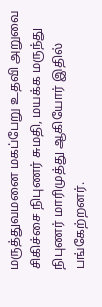மருத்துவமனை மகப்பேறு உதவி அறுவை சிகிச்சை நிபுணர் சுமதி, மயக்க மருந்து நிபுணர் மாரிமுத்து ஆகியோர் இதில் பங்கேற்றனர்.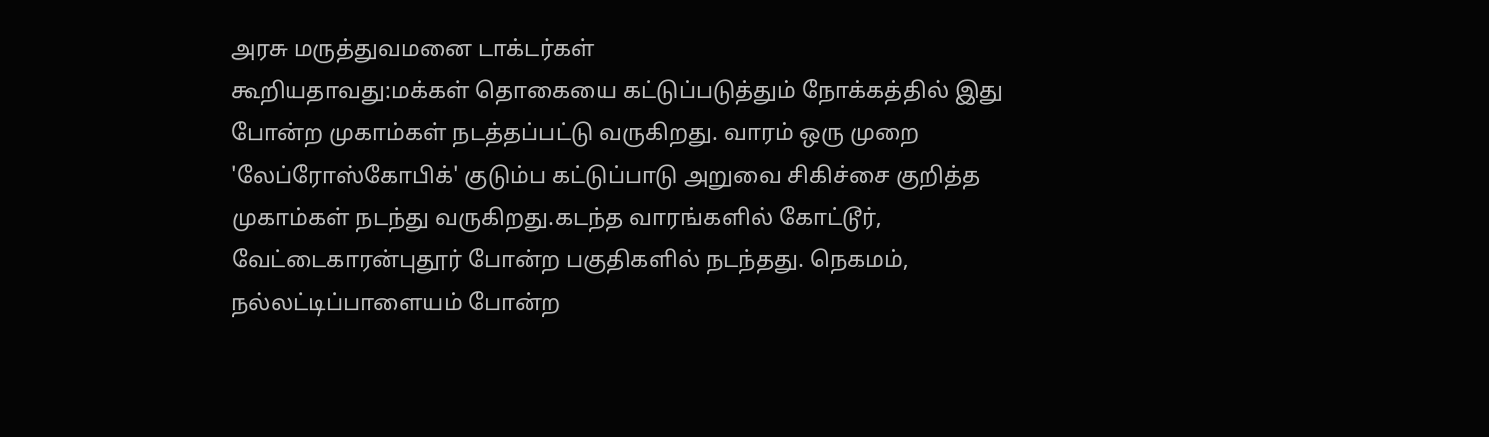அரசு மருத்துவமனை டாக்டர்கள்
கூறியதாவது:மக்கள் தொகையை கட்டுப்படுத்தும் நோக்கத்தில் இது போன்ற முகாம்கள் நடத்தப்பட்டு வருகிறது. வாரம் ஒரு முறை 'லேப்ரோஸ்கோபிக்' குடும்ப கட்டுப்பாடு அறுவை சிகிச்சை குறித்த முகாம்கள் நடந்து வருகிறது.கடந்த வாரங்களில் கோட்டூர், வேட்டைகாரன்புதூர் போன்ற பகுதிகளில் நடந்தது. நெகமம், நல்லட்டிப்பாளையம் போன்ற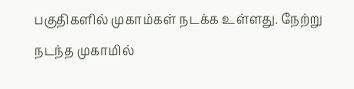பகுதிகளில் முகாம்கள் நடக்க உள்ளது. நேற்று நடந்த முகாமில்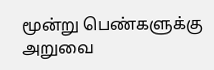மூன்று பெண்களுக்கு அறுவை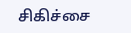சிகிச்சை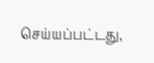செய்யப்பட்டது,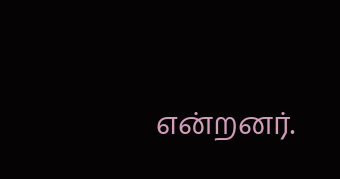என்றனர்.